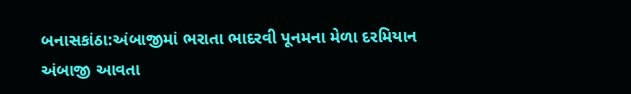બનાસકાંઠા:અંબાજીમાં ભરાતા ભાદરવી પૂનમના મેળા દરમિયાન અંબાજી આવતા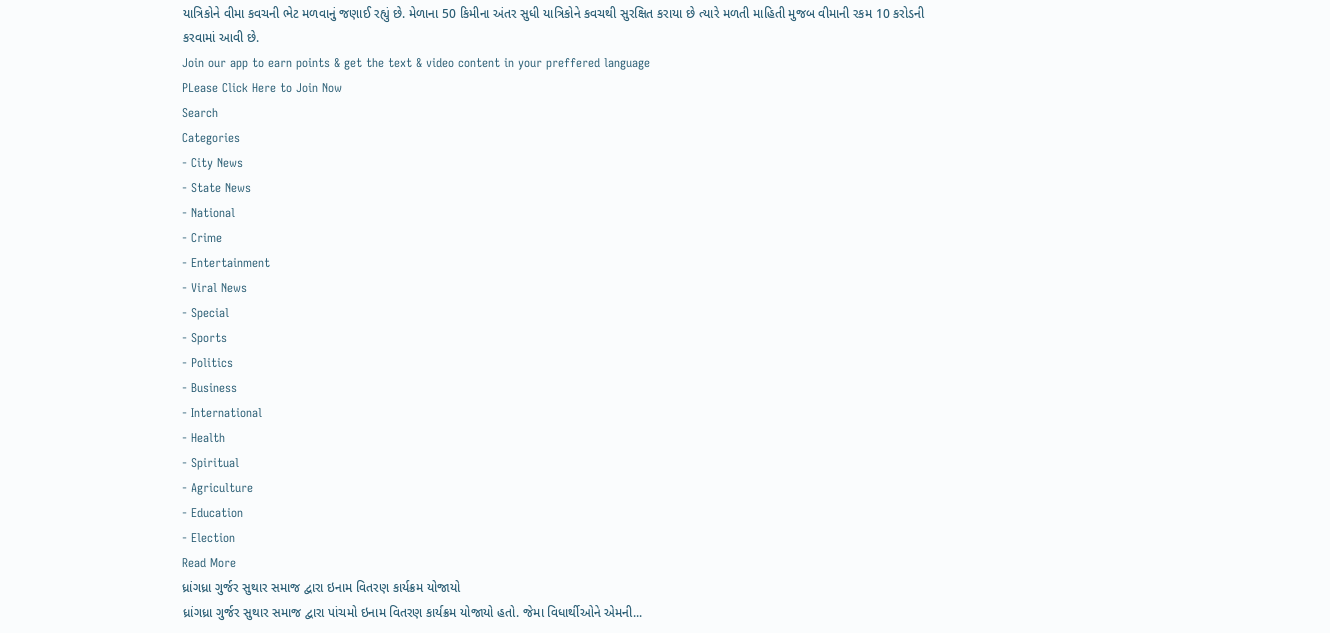યાત્રિકોને વીમા કવચની ભેટ મળવાનું જણાઈ રહ્યું છે. મેળાના 50 કિમીના અંતર સુધી યાત્રિકોને કવચથી સુરક્ષિત કરાયા છે ત્યારે મળતી માહિતી મુજબ વીમાની રકમ 10 કરોડની કરવામાં આવી છે.
Join our app to earn points & get the text & video content in your preffered language
PLease Click Here to Join Now
Search
Categories
- City News
- State News
- National
- Crime
- Entertainment
- Viral News
- Special
- Sports
- Politics
- Business
- International
- Health
- Spiritual
- Agriculture
- Education
- Election
Read More
ધ્રાંગધ્રા ગુર્જર સુથાર સમાજ દ્વારા ઇનામ વિતરણ કાર્યક્રમ યોજાયો
ધ્રાંગધ્રા ગુર્જર સુથાર સમાજ દ્વારા પાંચમો ઇનામ વિતરણ કાર્યક્રમ યોજાયો હતો. જેમા વિધાર્થીઓને એમની...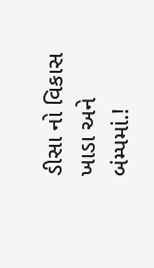ડીસા નો વિકાસ ખાડા અને બંમ્પમાં.!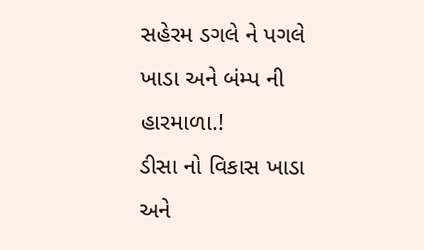સહેરમ ડગલે ને પગલે ખાડા અને બંમ્પ ની હારમાળા.!
ડીસા નો વિકાસ ખાડા અને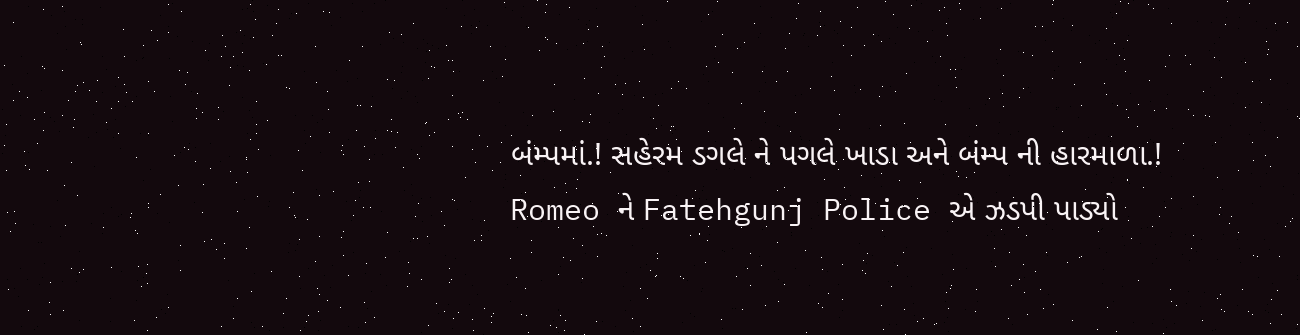બંમ્પમાં.! સહેરમ ડગલે ને પગલે ખાડા અને બંમ્પ ની હારમાળા.!
Romeo ને Fatehgunj Police એ ઝડપી પાડ્યો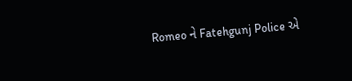Romeo ને Fatehgunj Police એ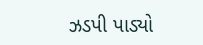ઝડપી પાડ્યો